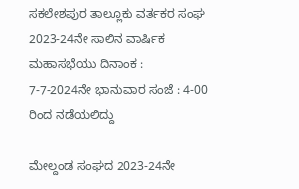ಸಕಲೇಶಪುರ ತಾಲ್ಲೂಕು ವರ್ತಕರ ಸಂಘ 2023-24ನೇ ಸಾಲಿನ ವಾರ್ಷಿಕ ಮಹಾಸಭೆಯು ದಿನಾಂಕ : 7-7-2024ನೇ ಭಾನುವಾರ ಸಂಜೆ : 4-00 ರಿಂದ ನಡೆಯಲಿದ್ದು

ಮೇಲ್ದಂಡ ಸಂಘದ 2023-24ನೇ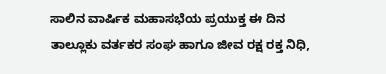ಸಾಲಿನ ವಾರ್ಷಿಕ ಮಹಾಸಭೆಯ ಪ್ರಯುಕ್ತ ಈ ದಿನ ತಾಲ್ಲೂಕು ವರ್ತಕರ ಸಂಘ ಹಾಗೂ ಜೀವ ರಕ್ಷ ರಕ್ತ ನಿಧಿ,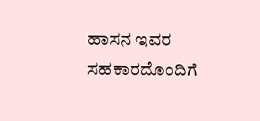ಹಾಸನ ಇವರ ಸಹಕಾರದೊಂದಿಗೆ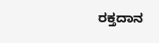ರಕ್ತದಾನ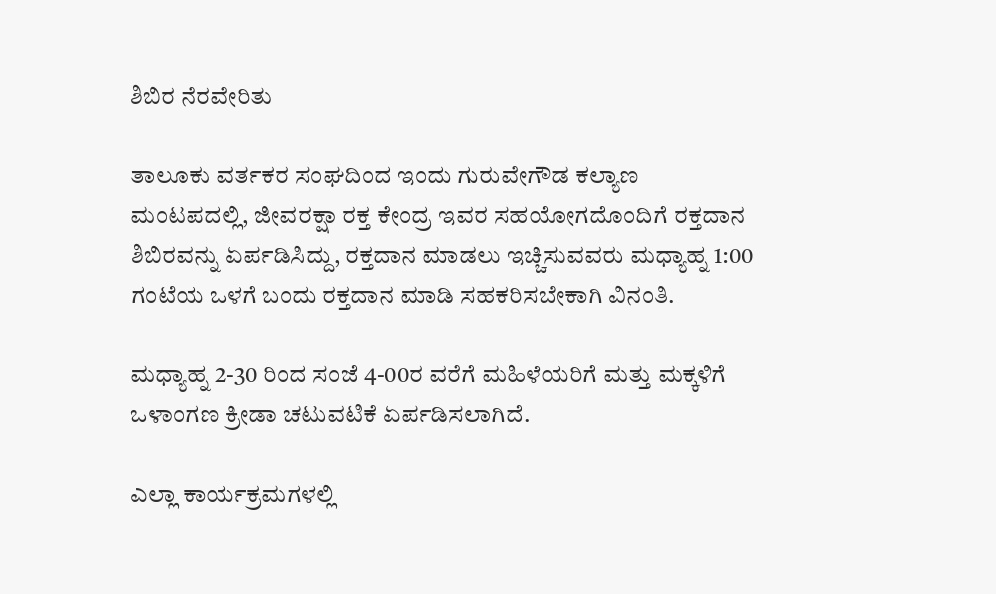ಶಿಬಿರ ನೆರವೇರಿತು

ತಾಲೂಕು ವರ್ತಕರ ಸಂಘದಿಂದ ಇಂದು ಗುರುವೇಗೌಡ ಕಲ್ಯಾಣ ಮಂಟಪದಲ್ಲಿ, ಜೀವರಕ್ಷಾ ರಕ್ತ ಕೇಂದ್ರ ಇವರ ಸಹಯೋಗದೊಂದಿಗೆ ರಕ್ತದಾನ ಶಿಬಿರವನ್ನು ಏರ್ಪಡಿಸಿದ್ದು, ರಕ್ತದಾನ ಮಾಡಲು ಇಚ್ಚಿಸುವವರು ಮಧ್ಯಾಹ್ನ 1:00 ಗಂಟೆಯ ಒಳಗೆ ಬಂದು ರಕ್ತದಾನ ಮಾಡಿ ಸಹಕರಿಸಬೇಕಾಗಿ ವಿನಂತಿ.

ಮಧ್ಯಾಹ್ನ 2-30 ರಿಂದ ಸಂಜೆ 4-00ರ ವರೆಗೆ ಮಹಿಳೆಯರಿಗೆ ಮತ್ತು ಮಕ್ಕಳಿಗೆ ಒಳಾಂಗಣ ಕ್ರೀಡಾ ಚಟುವಟಿಕೆ ಏರ್ಪಡಿಸಲಾಗಿದೆ.

ಎಲ್ಲಾ ಕಾರ್ಯಕ್ರಮಗಳಲ್ಲಿ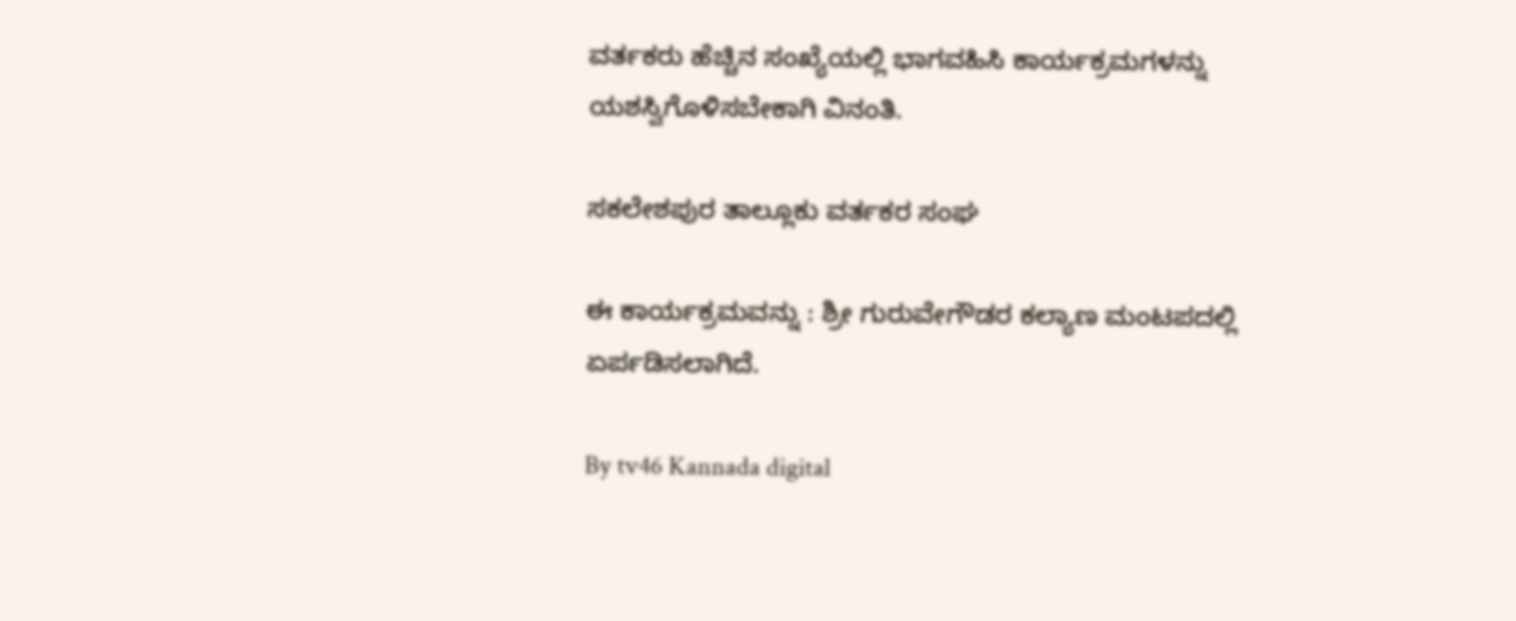ವರ್ತಕರು ಹೆಚ್ಚಿನ ಸಂಖ್ಯೆಯಲ್ಲಿ ಭಾಗವಹಿಸಿ ಕಾರ್ಯಕ್ರಮಗಳನ್ನು ಯಶಸ್ವಿಗೊಳಿಸಬೇಕಾಗಿ ವಿನಂತಿ.

ಸಕಲೇಶಪುರ ತಾಲ್ಲೂಕು ವರ್ತಕರ ಸಂಘ

ಈ ಕಾರ್ಯಕ್ರಮವನ್ನು : ಶ್ರೀ ಗುರುವೇಗೌಡರ ಕಲ್ಯಾಣ ಮಂಟಪದಲ್ಲಿ ಏರ್ಪಡಿಸಲಾಗಿದೆ.

By tv46 Kannada digital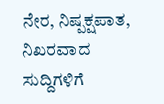ನೇರ, ನಿಷ್ಪಕ್ಷಪಾತ, ನಿಖರವಾದ ಸುದ್ದಿಗಳಿಗೆ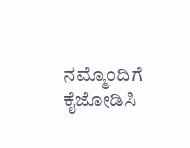ನಮ್ಮೊಂದಿಗೆ ಕೈಜೋಡಿಸಿ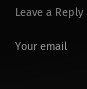Leave a Reply

Your email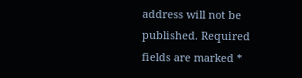address will not be published. Required fields are marked *